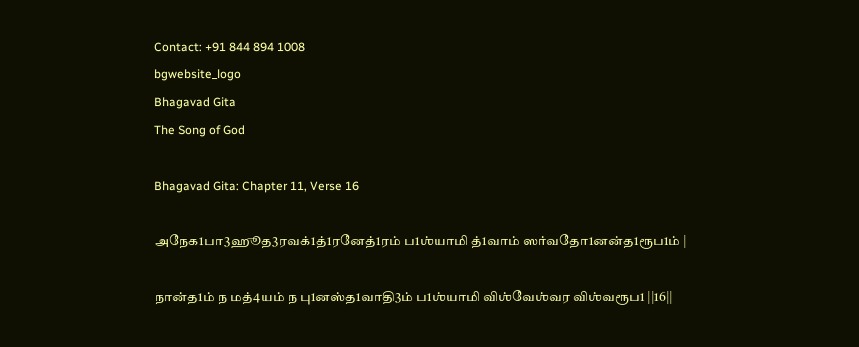Contact: +91 844 894 1008
bgwebsite_logo
Bhagavad Gita
The Song of God

Bhagavad Gita: Chapter 11, Verse 16

அநேக1பா3ஹூத3ரவக்1த்1ரனேத்1ரம் ப1ஶ்யாமி த்1வாம் ஸர்வதோ1னன்த1ரூப1ம் |

நான்த1ம் ந மத்4யம் ந பு1னஸ்த1வாதி3ம் ப1ஶ்யாமி விஶ்வேஶ்வர விஶ்வரூப1 ||16||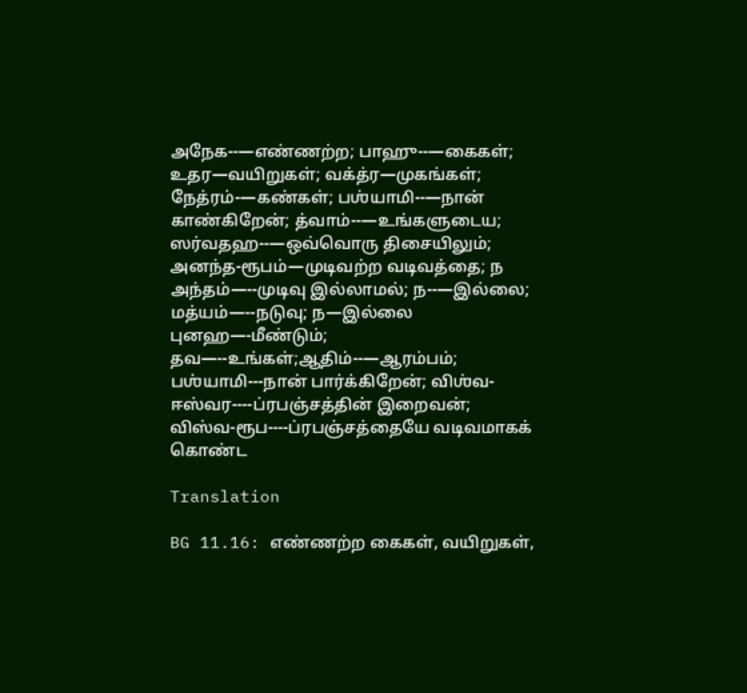அநேக--—எண்ணற்ற; பாஹு--—கைகள்; உதர—வயிறுகள்; வக்த்ர—முகங்கள்; நேத்ரம்-—கண்கள்; பஶ்யாமி--—நான் காண்கிறேன்; த்வாம்--—உங்களுடைய; ஸர்வதஹ--—ஒவ்வொரு திசையிலும்; அனந்த-ரூபம்—முடிவற்ற வடிவத்தை; ந அந்தம்—--முடிவு இல்லாமல்; ந--—இல்லை; மத்யம்—--நடுவு; ந—இல்லை புனஹ—-மீண்டும்; தவ—--உங்கள்;ஆதிம்--—ஆரம்பம்; பஶ்யாமி---நான் பார்க்கிறேன்; விஶ்வ-ஈஸ்வர----ப்ரபஞ்சத்தின் இறைவன்; விஸ்வ-ரூப----ப்ரபஞ்சத்தையே வடிவமாகக் கொண்ட

Translation

BG 11.16: எண்ணற்ற கைகள், வயிறுகள்,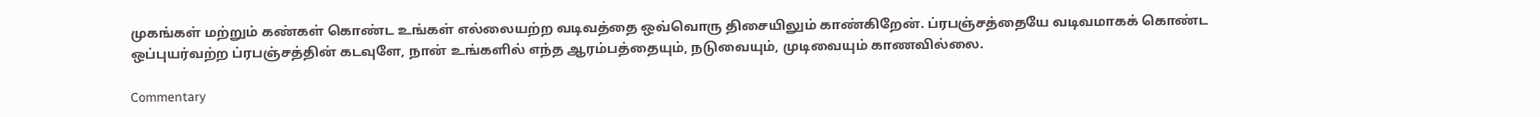முகங்கள் மற்றும் கண்கள் கொண்ட உங்கள் எல்லையற்ற வடிவத்தை ஒவ்வொரு திசையிலும் காண்கிறேன். ப்ரபஞ்சத்தையே வடிவமாகக் கொண்ட ஒப்புயர்வற்ற ப்ரபஞ்சத்தின் கடவுளே, நான் உங்களில் எந்த ஆரம்பத்தையும், நடுவையும், முடிவையும் காணவில்லை.

Commentary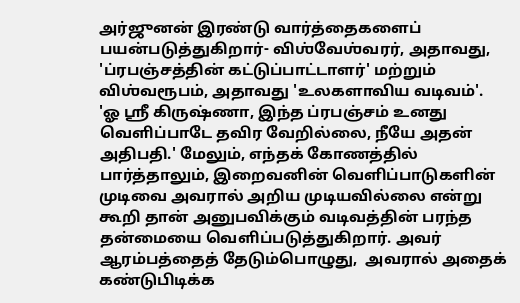அர்ஜுனன் இரண்டு வார்த்தைகளைப் பயன்படுத்துகிறார்- விஶ்வேஶ்வரர், அதாவது, 'ப்ரபஞ்சத்தின் கட்டுப்பாட்டாளர்' மற்றும் விஶ்வரூபம், அதாவது 'உலகளாவிய வடிவம்'. 'ஓ ஸ்ரீ கிருஷ்ணா, இந்த ப்ரபஞ்சம் உனது வெளிப்பாடே தவிர வேறில்லை, நீயே அதன் அதிபதி.' மேலும், எந்தக் கோணத்தில் பார்த்தாலும், இறைவனின் வெளிப்பாடுகளின் முடிவை அவரால் அறிய முடியவில்லை என்று கூறி தான் அனுபவிக்கும் வடிவத்தின் பரந்த தன்மையை வெளிப்படுத்துகிறார். அவர் ஆரம்பத்தைத் தேடும்பொழுது,  அவரால் அதைக் கண்டுபிடிக்க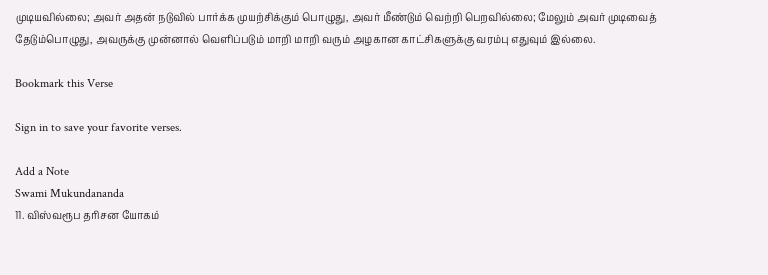முடியவில்லை; அவர் அதன் நடுவில் பார்க்க முயற்சிக்கும் பொழுது, அவர் மீண்டும் வெற்றி பெறவில்லை; மேலும் அவர் முடிவைத் தேடும்பொழுது, அவருக்கு முன்னால் வெளிப்படும் மாறி மாறி வரும் அழகான காட்சிகளுக்கு வரம்பு எதுவும் இல்லை.

Bookmark this Verse

Sign in to save your favorite verses.

Add a Note
Swami Mukundananda
11. விஸ்வரூப தரிசன யோகம்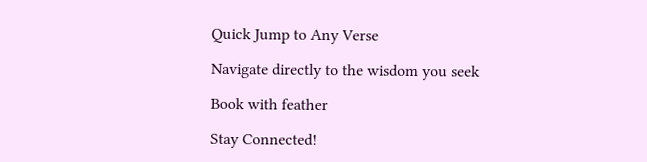Quick Jump to Any Verse

Navigate directly to the wisdom you seek

Book with feather

Stay Connected!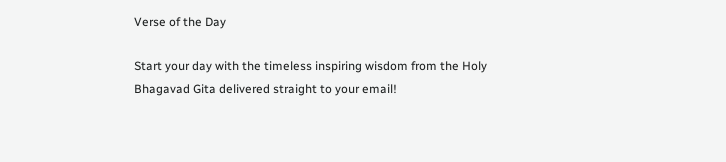Verse of the Day

Start your day with the timeless inspiring wisdom from the Holy Bhagavad Gita delivered straight to your email!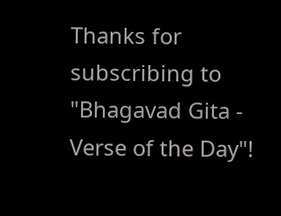Thanks for subscribing to "Bhagavad Gita - Verse of the Day"!